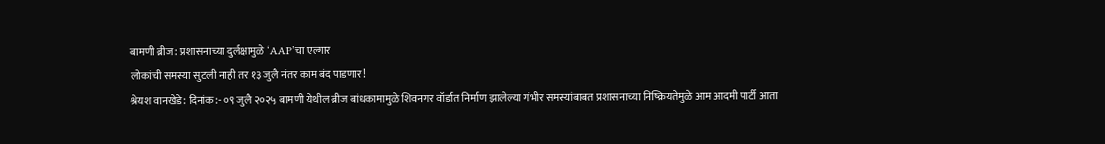बामणी ब्रीज: प्रशासनाच्या दुर्लक्षामुळे ‘AAP’चा एल्गार
लोकांची समस्या सुटली नाही तर १३ जुलै नंतर काम बंद पाडणार!
श्रेयश वानखेडे: दिनांक:- ०९ जुलै २०२५ बामणी येथील ब्रीज बांधकामामुळे शिवनगर वॉर्डात निर्माण झालेल्या गंभीर समस्यांबाबत प्रशासनाच्या निष्क्रियतेमुळे आम आदमी पार्टी आता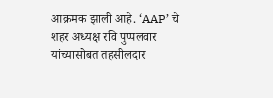आक्रमक झाली आहे. ‘AAP’ चे शहर अध्यक्ष रवि पुप्पलवार यांच्यासोबत तहसीलदार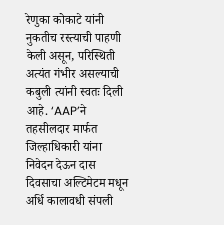रेणुका कोकाटे यांनी नुकतीच रस्त्याची पाहणी केली असून, परिस्थिती अत्यंत गंभीर असल्याची कबुली त्यांनी स्वतः दिली आहे. ‘AAP’ने तहसीलदार मार्फत जिल्हाधिकारी यांना निवेदन देऊन दास दिवसाचा अल्टिमेटम मधून अर्धि कालावधी संपली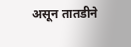असून तातडीने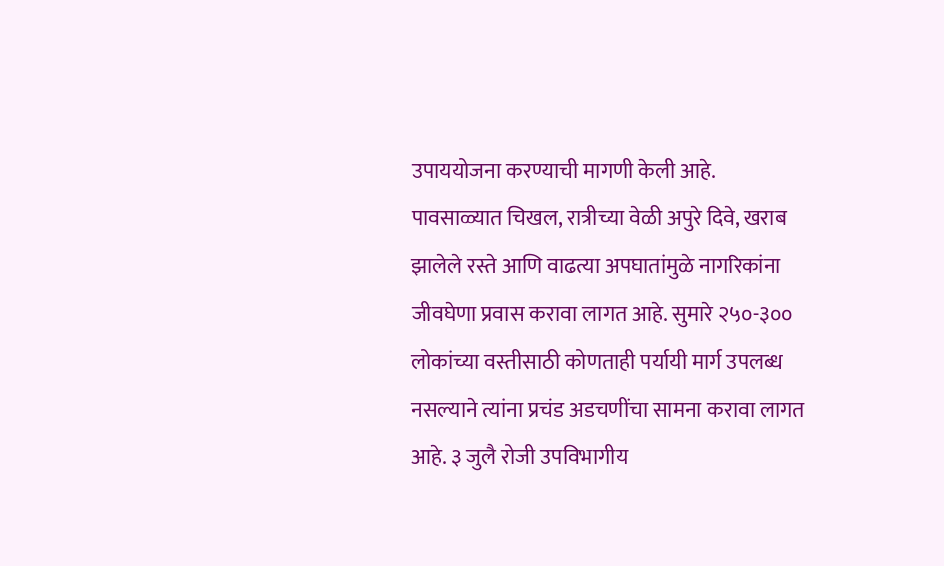उपाययोजना करण्याची मागणी केली आहे.
पावसाळ्यात चिखल, रात्रीच्या वेळी अपुरे दिवे, खराब झालेले रस्ते आणि वाढत्या अपघातांमुळे नागरिकांना जीवघेणा प्रवास करावा लागत आहे. सुमारे २५०-३०० लोकांच्या वस्तीसाठी कोणताही पर्यायी मार्ग उपलब्ध नसल्याने त्यांना प्रचंड अडचणींचा सामना करावा लागत आहे. ३ जुलै रोजी उपविभागीय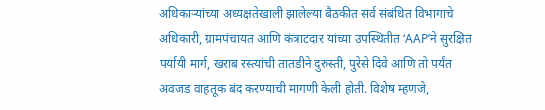अधिकाऱ्यांच्या अध्यक्षतेखाली झालेल्या बैठकीत सर्व संबंधित विभागाचे अधिकारी, ग्रामपंचायत आणि कंत्राटदार यांच्या उपस्थितीत ‘AAP’ने सुरक्षित पर्यायी मार्ग, खराब रस्त्यांची तातडीने दुरुस्ती, पुरेसे दिवे आणि तो पर्यंत अवजड वाहतूक बंद करण्याची मागणी केली होती. विशेष म्हणजे,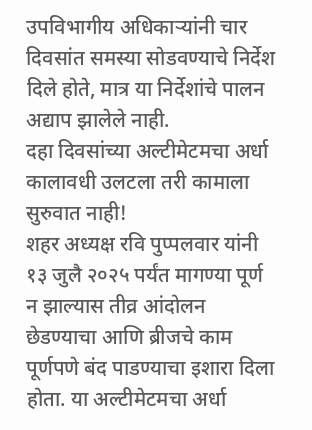उपविभागीय अधिकाऱ्यांनी चार दिवसांत समस्या सोडवण्याचे निर्देश दिले होते, मात्र या निर्देशांचे पालन अद्याप झालेले नाही.
दहा दिवसांच्या अल्टीमेटमचा अर्धा कालावधी उलटला तरी कामाला सुरुवात नाही!
शहर अध्यक्ष रवि पुप्पलवार यांनी १३ जुलै २०२५ पर्यंत मागण्या पूर्ण न झाल्यास तीव्र आंदोलन छेडण्याचा आणि ब्रीजचे काम पूर्णपणे बंद पाडण्याचा इशारा दिला होता. या अल्टीमेटमचा अर्धा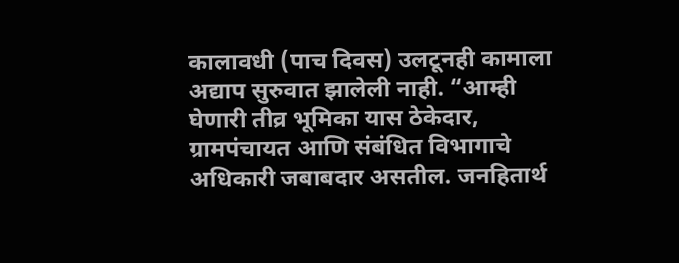कालावधी (पाच दिवस) उलटूनही कामाला अद्याप सुरुवात झालेली नाही. “आम्ही घेणारी तीव्र भूमिका यास ठेकेदार, ग्रामपंचायत आणि संबंधित विभागाचे अधिकारी जबाबदार असतील. जनहितार्थ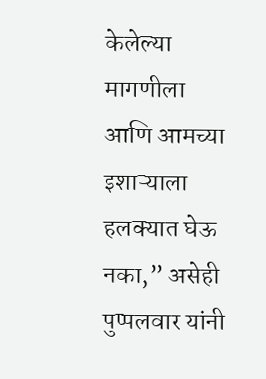केलेल्या मागणीला आणि आमच्या इशाऱ्याला हलक्यात घेऊ नका,” असेही पुप्पलवार यांनी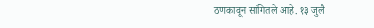ठणकावून सांगितले आहे. १३ जुलै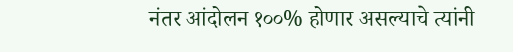नंतर आंदोलन १००% होणार असल्याचे त्यांनी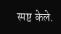स्पष्ट केले.